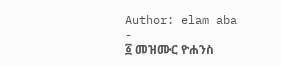Author: elam aba
-
፩ መዝሙር ዮሐንስ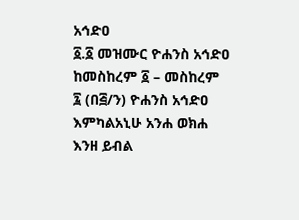አኅድዐ
፩.፩ መዝሙር ዮሐንስ አኅድዐ ከመስከረም ፩ – መስከረም ፯ (በ፭/ን) ዮሐንስ አኅድዐ እምካልአኒሁ አንሐ ወክሐ እንዘ ይብል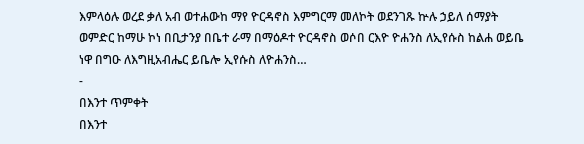እምላዕሉ ወረደ ቃለ አብ ወተሐውከ ማየ ዮርዳኖስ እምግርማ መለኮት ወደንገጹ ኵሉ ኃይለ ሰማያት ወምድር ከማሁ ኮነ በቢታንያ በቤተ ራማ በማዕዶተ ዮርዳኖስ ወሶበ ርእዮ ዮሐንስ ለኢየሱስ ከልሐ ወይቤ ነዋ በግዑ ለእግዚአብሔር ይቤሎ ኢየሱስ ለዮሐንስ…
-
በእንተ ጥምቀት
በእንተ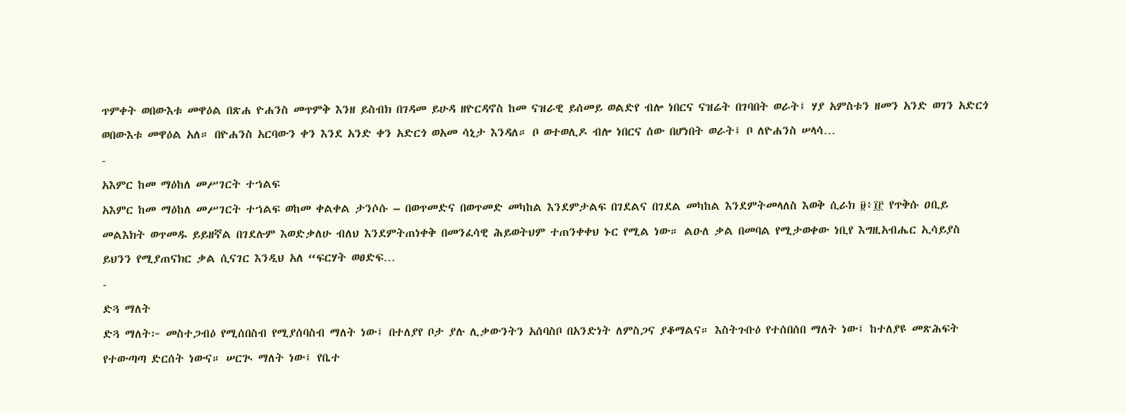ጥምቀት ወበውእቱ መዋዕል በጽሐ ዮሐንስ መጥምቅ እንዘ ይስብክ በገዳመ ይሁዳ ዘዮርዳኖስ ከመ ናዝራዊ ይሰመይ ወልድየ ብሎ ነበርና ናዝሬት በገባበት ወራት፤ ሃያ አምስቱን ዘመን አንድ ወገን አድርጎ ወበውእቱ መዋዕል አለ። በዮሐንስ አርባውን ቀን እንደ አንድ ቀን አድርጎ ወአመ ሳኒታ እንዳለ። ቦ ወተወሊዶ ብሎ ነበርና ሰው በሆነበት ወራት፤ ቦ ለዮሐንስ ሠላሳ…
-
አእምር ከመ ማዕከለ መሥገርት ተኀልፍ
አእምር ከመ ማዕከለ መሥገርት ተኀልፍ ወከመ ቀልቀል ታንሶሱ – በወጥመድና በወጥመድ መካከል እንደምታልፍ በገደልና በገደል መካከል እንደምትመላለስ እወቅ ሲራክ ፱፥፲፫ የጥቅሱ ዐቢይ መልእክት ወጥመዱ ይይዘኛል በገደሉም እወድቃለሁ ብለህ እንደምትጠነቀቅ በመንፈሳዊ ሕይወትህም ተጠንቀቀህ ኑር የሚል ነው። ልዑለ ቃል በመባል የሚታወቀው ነቢየ እግዚአብሔር ኢሳይያስ ይህንን የሚያጠናክር ቃል ሲናገር እንዲህ አለ “ፍርሃት ወፀድፍ…
-
ድጓ ማለት
ድጓ ማለት፦ መስተጋብዕ የሚሰበስብ የሚያሰባስብ ማለት ነው፤ በተለያየ ቦታ ያሉ ሊቃውንትን አሰባስቦ በአንድነት ለምስጋና ያቆማልና። እስትጉቡዕ የተሰበሰበ ማለት ነው፤ ከተለያዩ መጽሕፍት የተውጣጣ ድርሰት ነውና። ሠርጒ ማለት ነው፤ የቤተ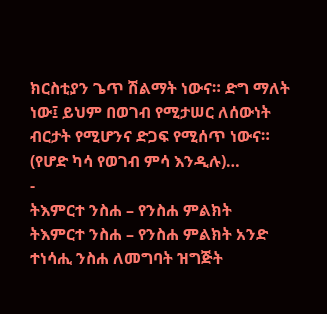ክርስቲያን ጌጥ ሽልማት ነውና። ድግ ማለት ነው፤ ይህም በወገብ የሚታሠር ለሰውነት ብርታት የሚሆንና ድጋፍ የሚሰጥ ነውና። (የሆድ ካሳ የወገብ ምሳ እንዲሉ)…
-
ትእምርተ ንስሐ – የንስሐ ምልክት
ትእምርተ ንስሐ – የንስሐ ምልክት አንድ ተነሳሒ ንስሐ ለመግባት ዝግጅት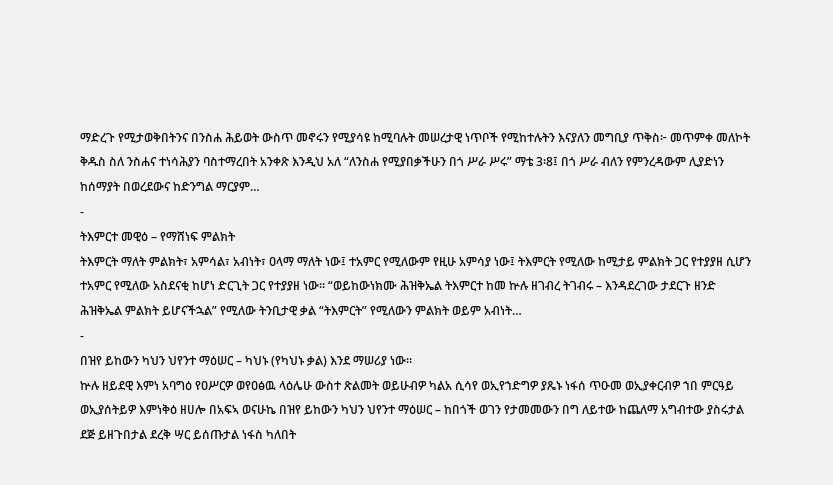ማድረጉ የሚታወቅበትንና በንስሐ ሕይወት ውስጥ መኖሩን የሚያሳዩ ከሚባሉት መሠረታዊ ነጥቦች የሚከተሉትን እናያለን መግቢያ ጥቅስ፦ መጥምቀ መለኮት ቅዱስ ስለ ንስሐና ተነሳሕያን ባስተማረበት አንቀጽ እንዲህ አለ “ለንስሐ የሚያበቃችሁን በጎ ሥራ ሥሩ” ማቴ 3፡8፤ በጎ ሥራ ብለን የምንረዳውም ሊያድነን ከሰማያት በወረደውና ከድንግል ማርያም…
-
ትእምርተ መዊዕ – የማሸነፍ ምልክት
ትእምርት ማለት ምልክት፣ አምሳል፣ አብነት፣ ዐላማ ማለት ነው፤ ተአምር የሚለውም የዚሁ አምሳያ ነው፤ ትእምርት የሚለው ከሚታይ ምልክት ጋር የተያያዘ ሲሆን ተአምር የሚለው አስደናቂ ከሆነ ድርጊት ጋር የተያያዘ ነው። “ወይከውነክሙ ሕዝቅኤል ትእምርተ ከመ ኵሉ ዘገብረ ትገብሩ – እንዳደረገው ታደርጉ ዘንድ ሕዝቅኤል ምልክት ይሆናችኋል” የሚለው ትንቢታዊ ቃል “ትእምርት” የሚለውን ምልክት ወይም አብነት…
-
በዝየ ይከውን ካህን ህየንተ ማዕሠር – ካህኑ (የካህኑ ቃል) እንደ ማሠሪያ ነው።
ኵሉ ዘይደዊ እምነ አባግዕ የዐሥርዎ ወየዐፅዉ ላዕሌሁ ውስተ ጽልመት ወይሁብዎ ካልአ ሲሳየ ወኢየኀድግዎ ያጼኑ ነፋሰ ጥዑመ ወኢያቀርብዎ ኀበ ምርዓይ ወኢያሰትይዎ እምነቅዕ ዘሀሎ በአፍኣ ወናሁኬ በዝየ ይከውን ካህን ህየንተ ማዕሠር – ከበጎች ወገን የታመመውን በግ ለይተው ከጨለማ አግብተው ያስሩታል ደጅ ይዘጉበታል ደረቅ ሣር ይሰጡታል ነፋስ ካለበት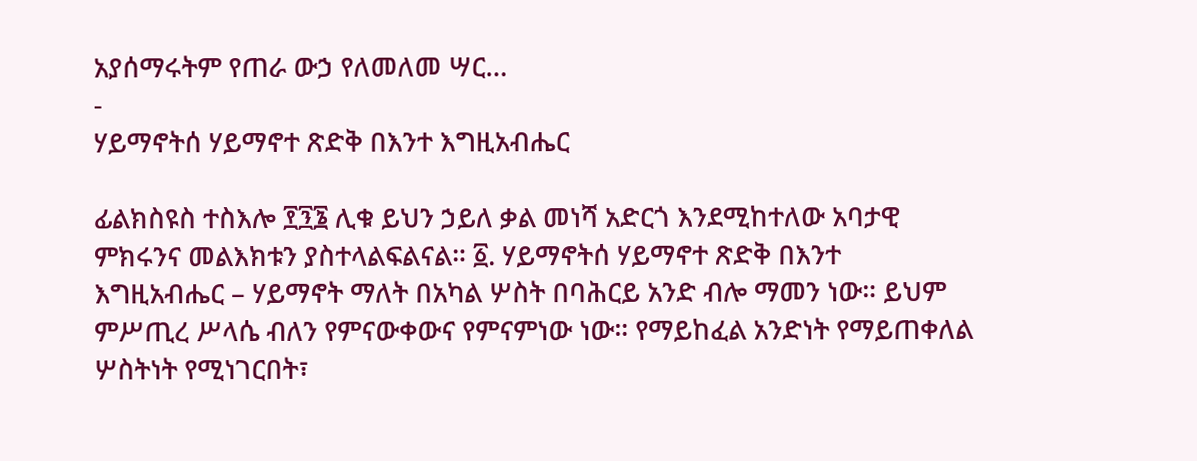አያሰማሩትም የጠራ ውኃ የለመለመ ሣር…
-
ሃይማኖትሰ ሃይማኖተ ጽድቅ በእንተ እግዚአብሔር

ፊልክስዩስ ተስእሎ ፻፺፮ ሊቁ ይህን ኃይለ ቃል መነሻ አድርጎ እንደሚከተለው አባታዊ ምክሩንና መልእክቱን ያስተላልፍልናል። ፩. ሃይማኖትሰ ሃይማኖተ ጽድቅ በእንተ እግዚአብሔር – ሃይማኖት ማለት በአካል ሦስት በባሕርይ አንድ ብሎ ማመን ነው። ይህም ምሥጢረ ሥላሴ ብለን የምናውቀውና የምናምነው ነው። የማይከፈል አንድነት የማይጠቀለል ሦስትነት የሚነገርበት፣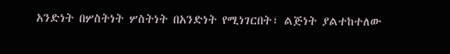አንድነት በሦስትነት ሦስትነት በአንድነት የሚነገርበት፣ ልጅነት ያልተከተለው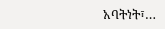አባትነት፣…